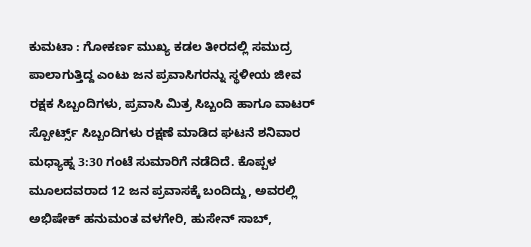ಕುಮಟಾ : ಗೋಕರ್ಣ ಮುಖ್ಯ ಕಡಲ ತೀರದಲ್ಲಿ ಸಮುದ್ರ ಪಾಲಾಗುತ್ತಿದ್ದ ಎಂಟು ಜನ ಪ್ರವಾಸಿಗರನ್ನು ಸ್ಥಳೀಯ ಜೀವ ರಕ್ಷಕ ಸಿಬ್ಬಂದಿಗಳು, ಪ್ರವಾಸಿ ಮಿತ್ರ ಸಿಬ್ಬಂದಿ ಹಾಗೂ ವಾಟರ್ ಸ್ಪೋರ್ಟ್ಸ್ ಸಿಬ್ಬಂದಿಗಳು ರಕ್ಷಣೆ ಮಾಡಿದ ಘಟನೆ ಶನಿವಾರ ಮಧ್ಯಾಹ್ನ 3:30 ಗಂಟೆ ಸುಮಾರಿಗೆ ನಡೆದಿದೆ. ಕೊಪ್ಪಳ ಮೂಲದವರಾದ 12 ಜನ ಪ್ರವಾಸಕ್ಕೆ ಬಂದಿದ್ದು, ಅವರಲ್ಲಿ ಅಭಿಷೇಕ್ ಹನುಮಂತ ವಳಗೇರಿ, ಹುಸೇನ್ ಸಾಬ್,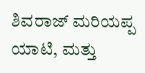ಶಿವರಾಜ್ ಮರಿಯಪ್ಪ ಯಾಟಿ, ಮತ್ತು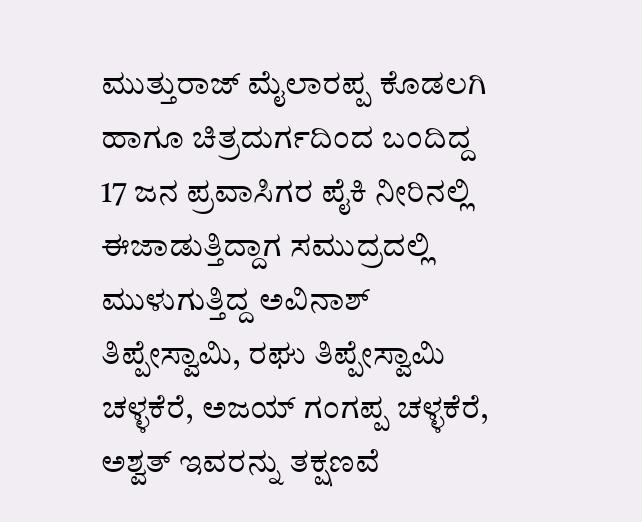ಮುತ್ತುರಾಜ್ ಮೈಲಾರಪ್ಪ ಕೊಡಲಗಿ ಹಾಗೂ ಚಿತ್ರದುರ್ಗದಿಂದ ಬಂದಿದ್ದ 17 ಜನ ಪ್ರವಾಸಿಗರ ಪೈಕಿ ನೀರಿನಲ್ಲಿ ಈಜಾಡುತ್ತಿದ್ದಾಗ ಸಮುದ್ರದಲ್ಲಿ ಮುಳುಗುತ್ತಿದ್ದ ಅವಿನಾಶ್ ತಿಪ್ಪೇಸ್ವಾಮಿ, ರಘು ತಿಪ್ಪೇಸ್ವಾಮಿ ಚಳ್ಳಕೆರೆ, ಅಜಯ್ ಗಂಗಪ್ಪ ಚಳ್ಳಕೆರೆ, ಅಶ್ವತ್ ಇವರನ್ನು ತಕ್ಷಣವೆ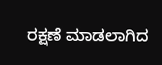ರಕ್ಷಣೆ ಮಾಡಲಾಗಿದ